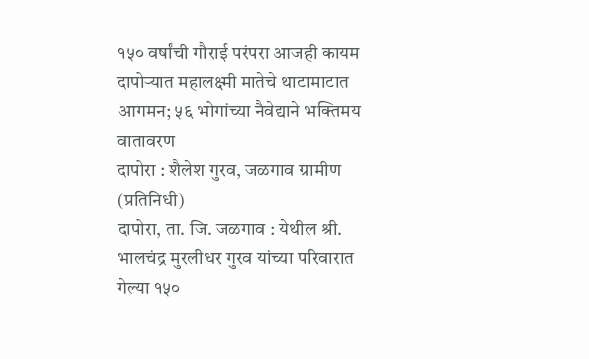१५० वर्षांची गौराई परंपरा आजही कायम
दापोऱ्यात महालक्ष्मी मातेचे थाटामाटात आगमन; ५६ भोगांच्या नैवेद्याने भक्तिमय वातावरण
दापोरा : शैलेश गुरव, जळगाव ग्रामीण (प्रतिनिधी)
दापोरा, ता. जि. जळगाव : येथील श्री. भालचंद्र मुरलीधर गुरव यांच्या परिवारात गेल्या १५०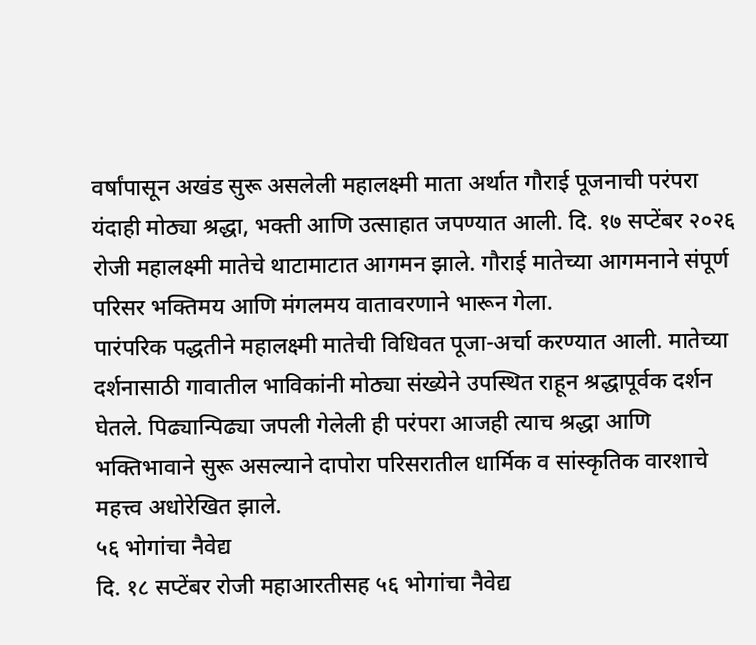वर्षांपासून अखंड सुरू असलेली महालक्ष्मी माता अर्थात गौराई पूजनाची परंपरा यंदाही मोठ्या श्रद्धा, भक्ती आणि उत्साहात जपण्यात आली. दि. १७ सप्टेंबर २०२६ रोजी महालक्ष्मी मातेचे थाटामाटात आगमन झाले. गौराई मातेच्या आगमनाने संपूर्ण परिसर भक्तिमय आणि मंगलमय वातावरणाने भारून गेला.
पारंपरिक पद्धतीने महालक्ष्मी मातेची विधिवत पूजा-अर्चा करण्यात आली. मातेच्या दर्शनासाठी गावातील भाविकांनी मोठ्या संख्येने उपस्थित राहून श्रद्धापूर्वक दर्शन घेतले. पिढ्यान्पिढ्या जपली गेलेली ही परंपरा आजही त्याच श्रद्धा आणि भक्तिभावाने सुरू असल्याने दापोरा परिसरातील धार्मिक व सांस्कृतिक वारशाचे महत्त्व अधोरेखित झाले.
५६ भोगांचा नैवेद्य
दि. १८ सप्टेंबर रोजी महाआरतीसह ५६ भोगांचा नैवेद्य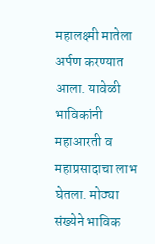महालक्ष्मी मातेला अर्पण करण्यात आला. यावेळी भाविकांनी महाआरती व महाप्रसादाचा लाभ घेतला. मोठ्या संख्येने भाविक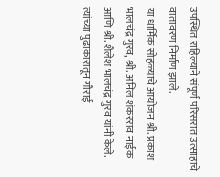उपस्थित राहिल्याने संपूर्ण परिसरात उत्साहाचे वातावरण निर्माण झाले.
या धार्मिक सोहळ्याचे आयोजन श्री. प्रकाश भालचंद्र गुरव, श्री. अनिल शंकरराव नाईक आणि श्री. शैलेश भालचंद्र गुरव यांनी केले. त्यांच्या पुढाकारातून गौराई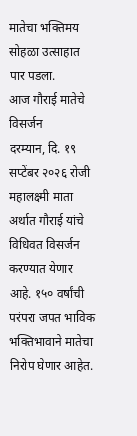मातेचा भक्तिमय सोहळा उत्साहात पार पडला.
आज गौराई मातेचे विसर्जन
दरम्यान, दि. १९ सप्टेंबर २०२६ रोजी महालक्ष्मी माता अर्थात गौराई यांचे विधिवत विसर्जन करण्यात येणार आहे. १५० वर्षांची परंपरा जपत भाविक भक्तिभावाने मातेचा निरोप घेणार आहेत.